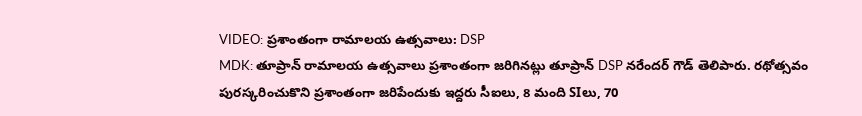VIDEO: ప్రశాంతంగా రామాలయ ఉత్సవాలు: DSP
MDK: తూప్రాన్ రామాలయ ఉత్సవాలు ప్రశాంతంగా జరిగినట్లు తూప్రాన్ DSP నరేందర్ గౌడ్ తెలిపారు. రథోత్సవం పురస్కరించుకొని ప్రశాంతంగా జరిపేందుకు ఇద్దరు సీఐలు, 8 మంది SIలు, 70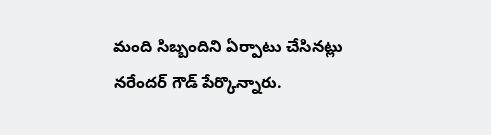మంది సిబ్బందిని ఏర్పాటు చేసినట్లు నరేందర్ గౌడ్ పేర్కొన్నారు.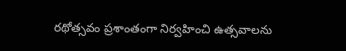రథోత్సవం ప్రశాంతంగా నిర్వహించి ఉత్సవాలను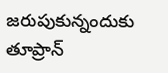జరుపుకున్నందుకు తూప్రాన్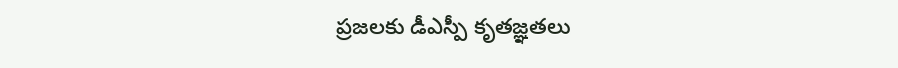ప్రజలకు డీఎస్పీ కృతజ్ఞతలు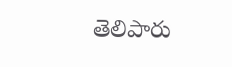తెలిపారు